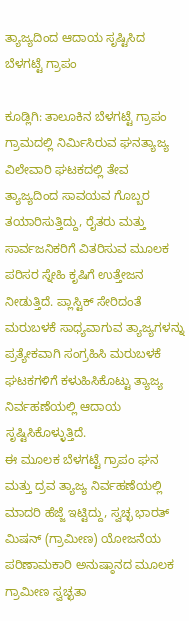ತ್ಯಾಜ್ಯದಿಂದ ಆದಾಯ ಸೃಷ್ಟಿಸಿದ ಬೆಳಗಟ್ಟೆ ಗ್ರಾಪಂ

ಕೂಡ್ಲಿಗಿ: ತಾಲೂಕಿನ ಬೆಳಗಟ್ಟೆ ಗ್ರಾಪಂ ಗ್ರಾಮದಲ್ಲಿ ನಿರ್ಮಿಸಿರುವ ಘನತ್ಯಾಜ್ಯ ವಿಲೇವಾರಿ ಘಟಕದಲ್ಲಿ ತೇವ ತ್ಯಾಜ್ಯದಿಂದ ಸಾವಯವ ಗೊಬ್ಬರ ತಯಾರಿಸುತ್ತಿದ್ದು, ರೈತರು ಮತ್ತು ಸಾರ್ವಜನಿಕರಿಗೆ ವಿತರಿಸುವ ಮೂಲಕ ಪರಿಸರ ಸ್ನೇಹಿ ಕೃಷಿಗೆ ಉತ್ತೇಜನ ನೀಡುತ್ತಿದೆ. ಪ್ಲಾಸ್ಟಿಕ್ ಸೇರಿದಂತೆ ಮರುಬಳಕೆ ಸಾಧ್ಯವಾಗುವ ತ್ಯಾಜ್ಯಗಳನ್ನು ಪ್ರತ್ಯೇಕವಾಗಿ ಸಂಗ್ರಹಿಸಿ ಮರುಬಳಕೆ ಘಟಕಗಳಿಗೆ ಕಳುಹಿಸಿಕೊಟ್ಟು ತ್ಯಾಜ್ಯ ನಿರ್ವಹಣೆಯಲ್ಲಿ ಆದಾಯ ಸೃಷ್ಟಿಸಿಕೊಳ್ಳುತ್ತಿದೆ.
ಈ ಮೂಲಕ ಬೆಳಗಟ್ಟೆ ಗ್ರಾಪಂ ಘನ ಮತ್ತು ದ್ರವ ತ್ಯಾಜ್ಯ ನಿರ್ವಹಣೆಯಲ್ಲಿ ಮಾದರಿ ಹೆಜ್ಜೆ ಇಟ್ಟಿದ್ದು, ಸ್ವಚ್ಛ ಭಾರತ್ ಮಿಷನ್ (ಗ್ರಾಮೀಣ) ಯೋಜನೆಯ ಪರಿಣಾಮಕಾರಿ ಅನುಷ್ಠಾನದ ಮೂಲಕ ಗ್ರಾಮೀಣ ಸ್ವಚ್ಛತಾ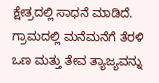ಕ್ಷೇತ್ರದಲ್ಲಿ ಸಾಧನೆ ಮಾಡಿದೆ.
ಗ್ರಾಮದಲ್ಲಿ ಮನೆಮನೆಗೆ ತೆರಳಿ ಒಣ ಮತ್ತು ತೇವ ತ್ಯಾಜ್ಯವನ್ನು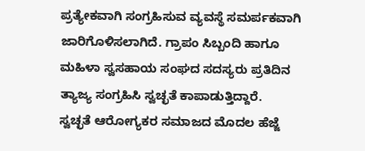ಪ್ರತ್ಯೇಕವಾಗಿ ಸಂಗ್ರಹಿಸುವ ವ್ಯವಸ್ಥೆ ಸಮರ್ಪಕವಾಗಿ ಜಾರಿಗೊಳಿಸಲಾಗಿದೆ. ಗ್ರಾಪಂ ಸಿಬ್ಬಂದಿ ಹಾಗೂ ಮಹಿಳಾ ಸ್ವಸಹಾಯ ಸಂಘದ ಸದಸ್ಯರು ಪ್ರತಿದಿನ ತ್ಯಾಜ್ಯ ಸಂಗ್ರಹಿಸಿ ಸ್ವಚ್ಛತೆ ಕಾಪಾಡುತ್ತಿದ್ದಾರೆ.
ಸ್ವಚ್ಛತೆ ಆರೋಗ್ಯಕರ ಸಮಾಜದ ಮೊದಲ ಹೆಜ್ಜೆ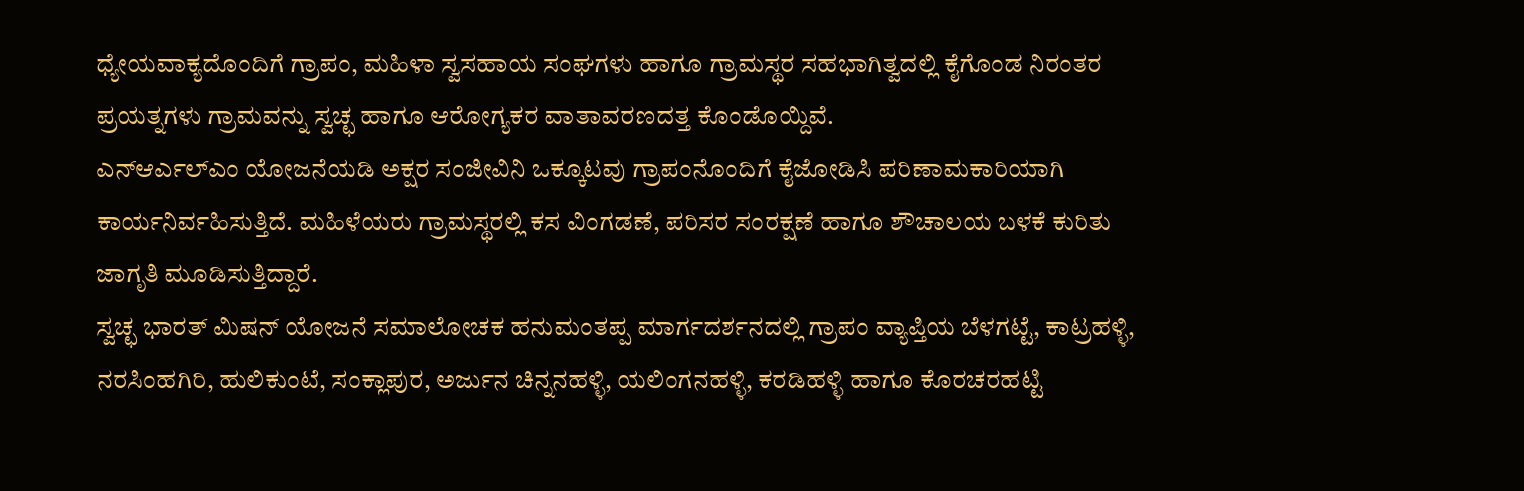ಧ್ಯೇಯವಾಕ್ಯದೊಂದಿಗೆ ಗ್ರಾಪಂ, ಮಹಿಳಾ ಸ್ವಸಹಾಯ ಸಂಘಗಳು ಹಾಗೂ ಗ್ರಾಮಸ್ಥರ ಸಹಭಾಗಿತ್ವದಲ್ಲಿ ಕೈಗೊಂಡ ನಿರಂತರ ಪ್ರಯತ್ನಗಳು ಗ್ರಾಮವನ್ನು ಸ್ವಚ್ಛ ಹಾಗೂ ಆರೋಗ್ಯಕರ ವಾತಾವರಣದತ್ತ ಕೊಂಡೊಯ್ದಿವೆ.
ಎನ್ಆರ್ಎಲ್ಎಂ ಯೋಜನೆಯಡಿ ಅಕ್ಷರ ಸಂಜೀವಿನಿ ಒಕ್ಕೂಟವು ಗ್ರಾಪಂನೊಂದಿಗೆ ಕೈಜೋಡಿಸಿ ಪರಿಣಾಮಕಾರಿಯಾಗಿ ಕಾರ್ಯನಿರ್ವಹಿಸುತ್ತಿದೆ. ಮಹಿಳೆಯರು ಗ್ರಾಮಸ್ಥರಲ್ಲಿ ಕಸ ವಿಂಗಡಣೆ, ಪರಿಸರ ಸಂರಕ್ಷಣೆ ಹಾಗೂ ಶೌಚಾಲಯ ಬಳಕೆ ಕುರಿತು ಜಾಗೃತಿ ಮೂಡಿಸುತ್ತಿದ್ದಾರೆ.
ಸ್ವಚ್ಛ ಭಾರತ್ ಮಿಷನ್ ಯೋಜನೆ ಸಮಾಲೋಚಕ ಹನುಮಂತಪ್ಪ ಮಾರ್ಗದರ್ಶನದಲ್ಲಿ ಗ್ರಾಪಂ ವ್ಯಾಪ್ತಿಯ ಬೆಳಗಟ್ಟೆ, ಕಾಟ್ರಹಳ್ಳಿ, ನರಸಿಂಹಗಿರಿ, ಹುಲಿಕುಂಟೆ, ಸಂಕ್ಲಾಪುರ, ಅರ್ಜುನ ಚಿನ್ನನಹಳ್ಳಿ, ಯಲಿಂಗನಹಳ್ಳಿ, ಕರಡಿಹಳ್ಳಿ ಹಾಗೂ ಕೊರಚರಹಟ್ಟಿ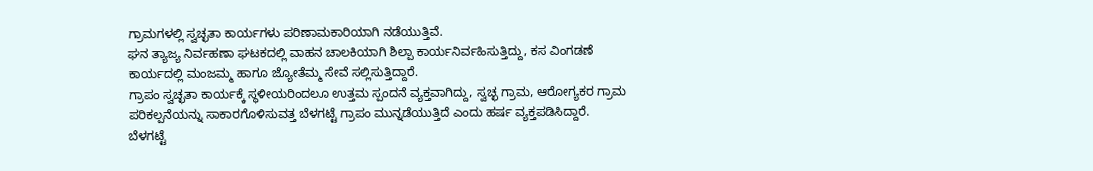ಗ್ರಾಮಗಳಲ್ಲಿ ಸ್ವಚ್ಛತಾ ಕಾರ್ಯಗಳು ಪರಿಣಾಮಕಾರಿಯಾಗಿ ನಡೆಯುತ್ತಿವೆ.
ಘನ ತ್ಯಾಜ್ಯ ನಿರ್ವಹಣಾ ಘಟಕದಲ್ಲಿ ವಾಹನ ಚಾಲಕಿಯಾಗಿ ಶಿಲ್ಪಾ ಕಾರ್ಯನಿರ್ವಹಿಸುತ್ತಿದ್ದು, ಕಸ ವಿಂಗಡಣೆ ಕಾರ್ಯದಲ್ಲಿ ಮಂಜಮ್ಮ ಹಾಗೂ ಜ್ಯೋತೆಮ್ಮ ಸೇವೆ ಸಲ್ಲಿಸುತ್ತಿದ್ದಾರೆ.
ಗ್ರಾಪಂ ಸ್ವಚ್ಛತಾ ಕಾರ್ಯಕ್ಕೆ ಸ್ಥಳೀಯರಿಂದಲೂ ಉತ್ತಮ ಸ್ಪಂದನೆ ವ್ಯಕ್ತವಾಗಿದ್ದು, ಸ್ವಚ್ಛ ಗ್ರಾಮ, ಆರೋಗ್ಯಕರ ಗ್ರಾಮ ಪರಿಕಲ್ಪನೆಯನ್ನು ಸಾಕಾರಗೊಳಿಸುವತ್ತ ಬೆಳಗಟ್ಟೆ ಗ್ರಾಪಂ ಮುನ್ನಡೆಯುತ್ತಿದೆ ಎಂದು ಹರ್ಷ ವ್ಯಕ್ತಪಡಿಸಿದ್ದಾರೆ.
ಬೆಳಗಟ್ಟೆ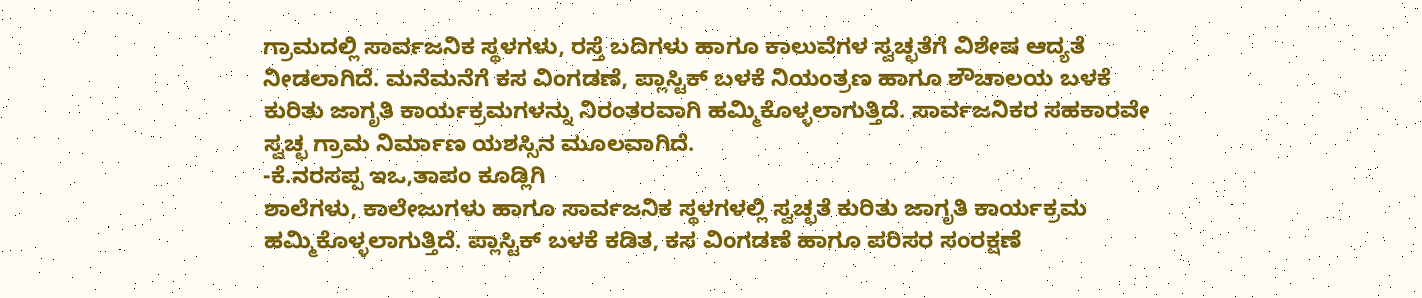ಗ್ರಾಮದಲ್ಲಿ ಸಾರ್ವಜನಿಕ ಸ್ಥಳಗಳು, ರಸ್ತೆ ಬದಿಗಳು ಹಾಗೂ ಕಾಲುವೆಗಳ ಸ್ವಚ್ಛತೆಗೆ ವಿಶೇಷ ಆದ್ಯತೆ ನೀಡಲಾಗಿದೆ. ಮನೆಮನೆಗೆ ಕಸ ವಿಂಗಡಣೆ, ಪ್ಲಾಸ್ಟಿಕ್ ಬಳಕೆ ನಿಯಂತ್ರಣ ಹಾಗೂ ಶೌಚಾಲಯ ಬಳಕೆ ಕುರಿತು ಜಾಗೃತಿ ಕಾರ್ಯಕ್ರಮಗಳನ್ನು ನಿರಂತರವಾಗಿ ಹಮ್ಮಿಕೊಳ್ಳಲಾಗುತ್ತಿದೆ. ಸಾರ್ವಜನಿಕರ ಸಹಕಾರವೇ ಸ್ವಚ್ಛ ಗ್ರಾಮ ನಿರ್ಮಾಣ ಯಶಸ್ಸಿನ ಮೂಲವಾಗಿದೆ.
-ಕೆ.ನರಸಪ್ಪ ಇಒ,ತಾಪಂ ಕೂಡ್ಲಿಗಿ
ಶಾಲೆಗಳು, ಕಾಲೇಜುಗಳು ಹಾಗೂ ಸಾರ್ವಜನಿಕ ಸ್ಥಳಗಳಲ್ಲಿ ಸ್ವಚ್ಛತೆ ಕುರಿತು ಜಾಗೃತಿ ಕಾರ್ಯಕ್ರಮ ಹಮ್ಮಿಕೊಳ್ಳಲಾಗುತ್ತಿದೆ. ಪ್ಲಾಸ್ಟಿಕ್ ಬಳಕೆ ಕಡಿತ, ಕಸ ವಿಂಗಡಣೆ ಹಾಗೂ ಪರಿಸರ ಸಂರಕ್ಷಣೆ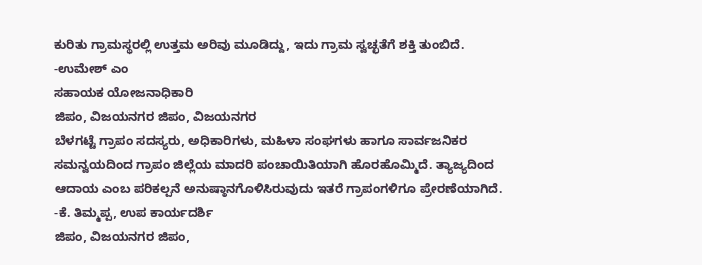ಕುರಿತು ಗ್ರಾಮಸ್ಥರಲ್ಲಿ ಉತ್ತಮ ಅರಿವು ಮೂಡಿದ್ದು, ಇದು ಗ್ರಾಮ ಸ್ವಚ್ಛತೆಗೆ ಶಕ್ತಿ ತುಂಬಿದೆ.
-ಉಮೇಶ್ ಎಂ
ಸಹಾಯಕ ಯೋಜನಾಧಿಕಾರಿ
ಜಿಪಂ, ವಿಜಯನಗರ ಜಿಪಂ, ವಿಜಯನಗರ
ಬೆಳಗಟ್ಟೆ ಗ್ರಾಪಂ ಸದಸ್ಯರು, ಅಧಿಕಾರಿಗಳು, ಮಹಿಳಾ ಸಂಘಗಳು ಹಾಗೂ ಸಾರ್ವಜನಿಕರ ಸಮನ್ವಯದಿಂದ ಗ್ರಾಪಂ ಜಿಲ್ಲೆಯ ಮಾದರಿ ಪಂಚಾಯಿತಿಯಾಗಿ ಹೊರಹೊಮ್ಮಿದೆ. ತ್ಯಾಜ್ಯದಿಂದ ಆದಾಯ ಎಂಬ ಪರಿಕಲ್ಪನೆ ಅನುಷ್ಠಾನಗೊಳಿಸಿರುವುದು ಇತರೆ ಗ್ರಾಪಂಗಳಿಗೂ ಪ್ರೇರಣೆಯಾಗಿದೆ.
-ಕೆ. ತಿಮ್ಮಪ್ಪ, ಉಪ ಕಾರ್ಯದರ್ಶಿ
ಜಿಪಂ, ವಿಜಯನಗರ ಜಿಪಂ,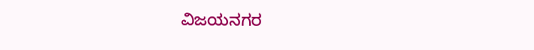ವಿಜಯನಗರ